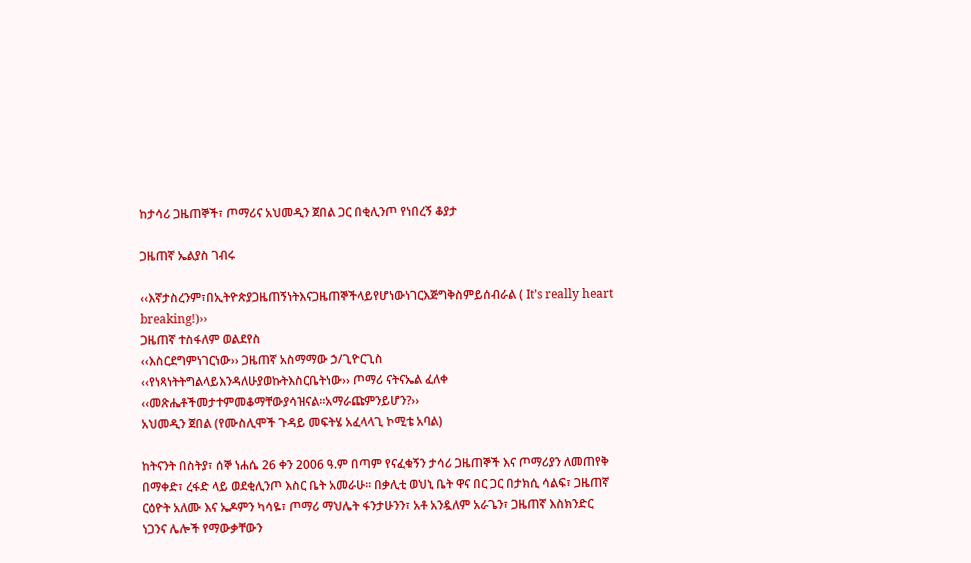ከታሳሪ ጋዜጠኞች፣ ጦማሪና አህመዲን ጀበል ጋር በቂሊንጦ የነበረኝ ቆያታ

ጋዜጠኛ ኤልያስ ገብሩ

‹‹እኛታስረንም፣በኢትዮጵያጋዜጠኝነትእናጋዜጠኞችላይየሆነውነገርእጅግቅስምይሰብራል ( It’s really heart breaking!)››
ጋዜጠኛ ተስፋለም ወልደየስ
‹‹እስርደግምነገርነው›› ጋዜጠኛ አስማማው ኃ/ጊዮርጊስ
‹‹የነጻነትትግልላይእንዳለሁያወኩትእስርቤትነው›› ጦማሪ ናትናኤል ፈለቀ
‹‹መጽሔቶችመታተምመቆማቸውያሳዝናል፡፡አማራጩምንይሆን?››
አህመዲን ጀበል (የሙስሊሞች ጉዳይ መፍትሄ አፈላላጊ ኮሚቴ አባል)

ከትናንት በስትያ፣ ሰኞ ነሐሴ 26 ቀን 2006 ዓ.ም በጣም የናፈቁኝን ታሳሪ ጋዜጠኞች እና ጦማሪያን ለመጠየቅ በማቀድ፣ ረፋድ ላይ ወደቂሊንጦ እስር ቤት አመራሁ። በቃሊቲ ወህኒ ቤት ዋና በር ጋር በታክሲ ሳልፍ፣ ጋዜጠኛ ርዕዮት አለሙ እና ኤዶምን ካሳዬ፣ ጦማሪ ማህሌት ፋንታሁንን፣ አቶ አንዷለም አራጌን፣ ጋዜጠኛ እስክንድር ነጋንና ሌሎች የማውቃቸውን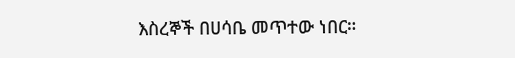እስረኞች በሀሳቤ መጥተው ነበር።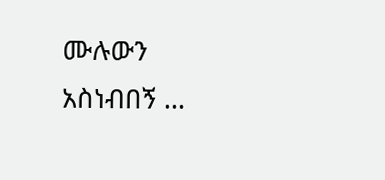ሙሉውን አስነብበኝ …